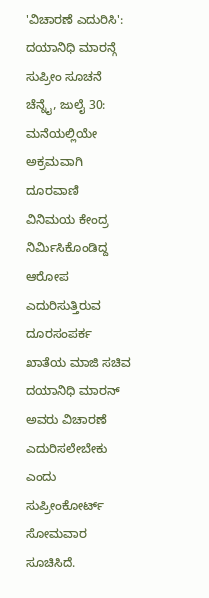'ವಿಚಾರಣೆ ಎದುರಿಸಿ': ದಯಾನಿಧಿ ಮಾರನ್ಗೆ ಸುಪ್ರೀಂ ಸೂಚನೆ
ಚೆನ್ನೈ, ಜುಲೈ 30: ಮನೆಯಲ್ಲಿಯೇ ಅಕ್ರಮವಾಗಿ ದೂರವಾಣಿ ವಿನಿಮಯ ಕೇಂದ್ರ ನಿರ್ಮಿಸಿಕೊಂಡಿದ್ದ ಆರೋಪ ಎದುರಿಸುತ್ತಿರುವ ದೂರಸಂಪರ್ಕ ಖಾತೆಯ ಮಾಜಿ ಸಚಿವ ದಯಾನಿಧಿ ಮಾರನ್ ಅವರು ವಿಚಾರಣೆ ಎದುರಿಸಲೇಬೇಕು ಎಂದು ಸುಪ್ರೀಂಕೋರ್ಟ್ ಸೋಮವಾರ ಸೂಚಿಸಿದೆ.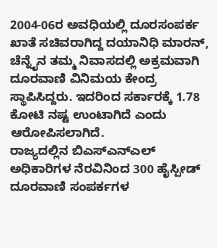2004-06ರ ಅವಧಿಯಲ್ಲಿ ದೂರಸಂಪರ್ಕ ಖಾತೆ ಸಚಿವರಾಗಿದ್ದ ದಯಾನಿಧಿ ಮಾರನ್, ಚೆನ್ನೈನ ತಮ್ಮ ನಿವಾಸದಲ್ಲಿ ಅಕ್ರಮವಾಗಿ ದೂರವಾಣಿ ವಿನಿಮಯ ಕೇಂದ್ರ ಸ್ಥಾಪಿಸಿದ್ದರು. ಇದರಿಂದ ಸರ್ಕಾರಕ್ಕೆ 1.78 ಕೋಟಿ ನಷ್ಟ ಉಂಟಾಗಿದೆ ಎಂದು ಆರೋಪಿಸಲಾಗಿದೆ.
ರಾಜ್ಯದಲ್ಲಿನ ಬಿಎಸ್ಎನ್ಎಲ್ ಅಧಿಕಾರಿಗಳ ನೆರವಿನಿಂದ 300 ಹೈಸ್ಪೀಡ್ ದೂರವಾಣಿ ಸಂಪರ್ಕಗಳ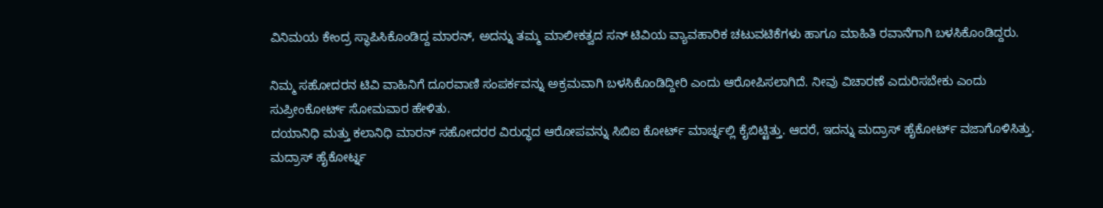ವಿನಿಮಯ ಕೇಂದ್ರ ಸ್ಥಾಪಿಸಿಕೊಂಡಿದ್ದ ಮಾರನ್, ಅದನ್ನು ತಮ್ಮ ಮಾಲೀಕತ್ವದ ಸನ್ ಟಿವಿಯ ವ್ಯಾವಹಾರಿಕ ಚಟುವಟಿಕೆಗಳು ಹಾಗೂ ಮಾಹಿತಿ ರವಾನೆಗಾಗಿ ಬಳಸಿಕೊಂಡಿದ್ದರು.

ನಿಮ್ಮ ಸಹೋದರನ ಟಿವಿ ವಾಹಿನಿಗೆ ದೂರವಾಣಿ ಸಂಪರ್ಕವನ್ನು ಅಕ್ರಮವಾಗಿ ಬಳಸಿಕೊಂಡಿದ್ದೀರಿ ಎಂದು ಆರೋಪಿಸಲಾಗಿದೆ. ನೀವು ವಿಚಾರಣೆ ಎದುರಿಸಬೇಕು ಎಂದು ಸುಪ್ರೀಂಕೋರ್ಟ್ ಸೋಮವಾರ ಹೇಳಿತು.
ದಯಾನಿಧಿ ಮತ್ತು ಕಲಾನಿಧಿ ಮಾರನ್ ಸಹೋದರರ ವಿರುದ್ಧದ ಆರೋಪವನ್ನು ಸಿಬಿಐ ಕೋರ್ಟ್ ಮಾರ್ಚ್ನಲ್ಲಿ ಕೈಬಿಟ್ಟಿತ್ತು. ಆದರೆ, ಇದನ್ನು ಮದ್ರಾಸ್ ಹೈಕೋರ್ಟ್ ವಜಾಗೊಳಿಸಿತ್ತು. ಮದ್ರಾಸ್ ಹೈಕೋರ್ಟ್ನ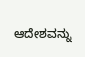ಆದೇಶವನ್ನು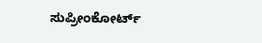ಸುಪ್ರೀಂಕೋರ್ಟ್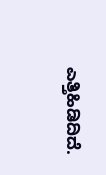ಎತ್ತಿಹಿಡಿದಿದೆ.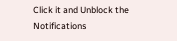Click it and Unblock the Notifications